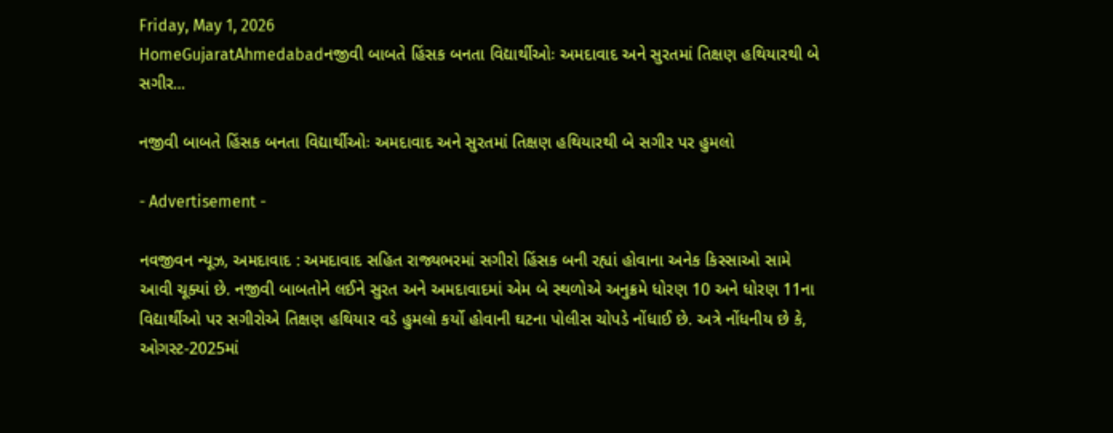Friday, May 1, 2026
HomeGujaratAhmedabadનજીવી બાબતે હિંસક બનતા વિદ્યાર્થીઓઃ અમદાવાદ અને સુરતમાં તિક્ષણ હથિયારથી બે સગીર...

નજીવી બાબતે હિંસક બનતા વિદ્યાર્થીઓઃ અમદાવાદ અને સુરતમાં તિક્ષણ હથિયારથી બે સગીર પર હુમલો

- Advertisement -

નવજીવન ન્યૂઝ, અમદાવાદ : અમદાવાદ સહિત રાજ્યભરમાં સગીરો હિંસક બની રહ્યાં હોવાના અનેક કિસ્સાઓ સામે આવી ચૂક્યાં છે. નજીવી બાબતોને લઈને સુરત અને અમદાવાદમાં એમ બે સ્થળોએ અનુક્રમે ધોરણ 10 અને ધોરણ 11ના વિદ્યાર્થીઓ પર સગીરોએ તિક્ષણ હથિયાર વડે હુમલો કર્યો હોવાની ઘટના પોલીસ ચોપડે નોંધાઈ છે. અત્રે નોંધનીય છે કે, ઓગસ્ટ-2025માં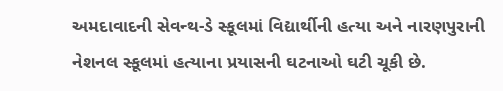અમદાવાદની સેવન્થ-ડે સ્કૂલમાં વિદ્યાર્થીની હત્યા અને નારણપુરાની નેશનલ સ્કૂલમાં હત્યાના પ્રયાસની ઘટનાઓ ઘટી ચૂકી છે.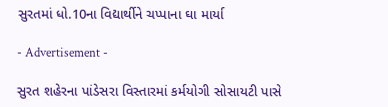સુરતમાં ધો.10ના વિદ્યાર્થીને ચપ્પાના ઘા માર્યા

- Advertisement -

સુરત શહેરના પાંડેસરા વિસ્તારમાં કર્મયોગી સોસાયટી પાસે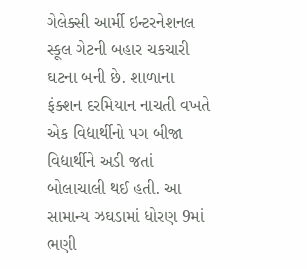ગેલેક્સી આર્મી ઇન્ટરનેશનલ સ્કૂલ ગેટની બહાર ચકચારી ઘટના બની છે. શાળાના ફંક્શન દરમિયાન નાચતી વખતે એક વિદ્યાર્થીનો પગ બીજા વિદ્યાર્થીને અડી જતાં બોલાચાલી થઈ હતી. આ સામાન્ય ઝઘડામાં ધોરણ 9માં ભણી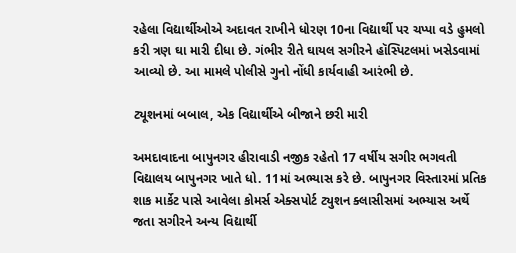રહેલા વિદ્યાર્થીઓએ અદાવત રાખીને ધોરણ 10ના વિદ્યાર્થી પર ચપ્પા વડે હુમલો કરી ત્રણ ઘા મારી દીધા છે. ગંભીર રીતે ઘાયલ સગીરને હૉસ્પિટલમાં ખસેડવામાં આવ્યો છે. આ મામલે પોલીસે ગુનો નોંધી કાર્યવાહી આરંભી છે.

ટ્યૂશનમાં બબાલ, એક વિદ્યાર્થીએ બીજાને છરી મારી

અમદાવાદના બાપુનગર હીરાવાડી નજીક રહેતો 17 વર્ષીય સગીર ભગવતી વિદ્યાલય બાપુનગર ખાતે ધો. 11માં અભ્યાસ કરે છે. બાપુનગર વિસ્તારમાં પ્રતિક શાક માર્કેટ પાસે આવેલા કોમર્સ એક્સપોર્ટ ટ્યુશન ક્લાસીસમાં અભ્યાસ અર્થે જતા સગીરને અન્ય વિદ્યાર્થી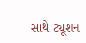સાથે ટ્યૂશન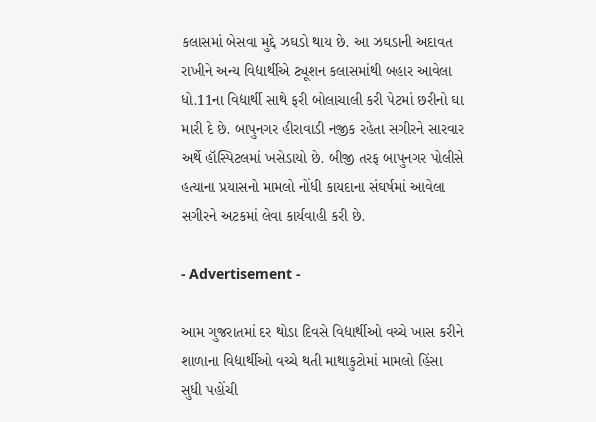કલાસમાં બેસવા મુદ્દે ઝઘડો થાય છે. આ ઝઘડાની અદાવત રાખીને અન્ય વિદ્યાર્થીએ ટ્યૂશન કલાસમાંથી બહાર આવેલા ધો.11ના વિદ્યાર્થી સાથે ફરી બોલાચાલી કરી પેટમાં છરીનો ઘા મારી દે છે. બાપુનગર હીરાવાડી નજીક રહેતા સગીરને સારવાર અર્થે હૉસ્પિટલમાં ખસેડાયો છે. બીજી તરફ બાપુનગર પોલીસે હત્યાના પ્રયાસનો મામલો નોંધી કાયદાના સંઘર્ષમાં આવેલા સગીરને અટકમાં લેવા કાર્યવાહી કરી છે.

- Advertisement -

આમ ગુજરાતમાં દર થોડા દિવસે વિદ્યાર્થીઓ વચ્ચે ખાસ કરીને શાળાના વિદ્યાર્થીઓ વચ્ચે થતી માથાકુટોમાં મામલો હિંસા સુધી પહોંચી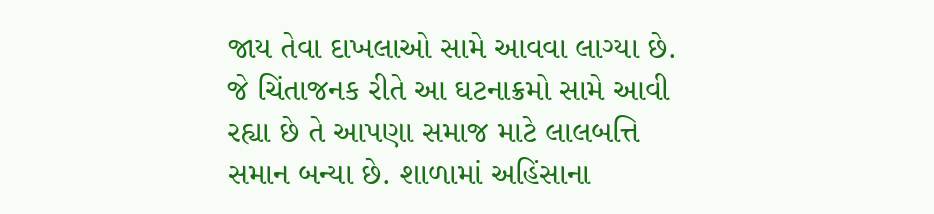જાય તેવા દાખલાઓ સામે આવવા લાગ્યા છે. જે ચિંતાજનક રીતે આ ઘટનાક્રમો સામે આવી રહ્યા છે તે આપણા સમાજ માટે લાલબત્તિ સમાન બન્યા છે. શાળામાં અહિંસાના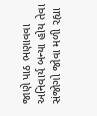જાણે પાઠ ભણાવવા અનિવાર્ય બન્યા હોય તેવા સંજોગો જોવા મળી રહ્યા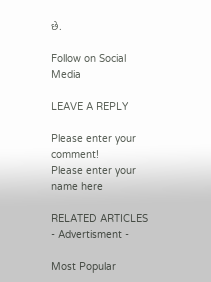છે.

Follow on Social Media

LEAVE A REPLY

Please enter your comment!
Please enter your name here

RELATED ARTICLES
- Advertisment -

Most Popular